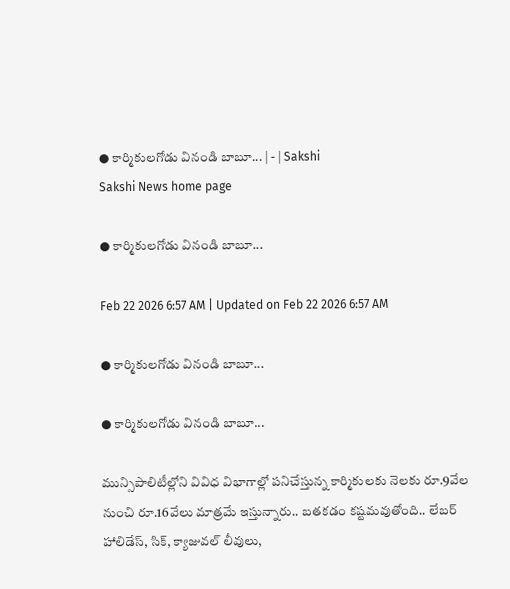● కార్మికులగోడు వినండి బాబూ... | - | Sakshi
Sakshi News home page

● కార్మికులగోడు వినండి బాబూ...

Feb 22 2026 6:57 AM | Updated on Feb 22 2026 6:57 AM

● కార్మికులగోడు వినండి బాబూ...

● కార్మికులగోడు వినండి బాబూ...

మున్సిపాలిటీల్లోని వివిధ విభాగాల్లో పనిచేస్తున్న కార్మికులకు నెలకు రూ.9వేల నుంచి రూ.16వేలు మాత్రమే ఇస్తున్నారు.. బతకడం కష్టమవుతోంది.. లేబర్‌ హాలిడేస్‌, సిక్‌, క్యాజువల్‌ లీవులు,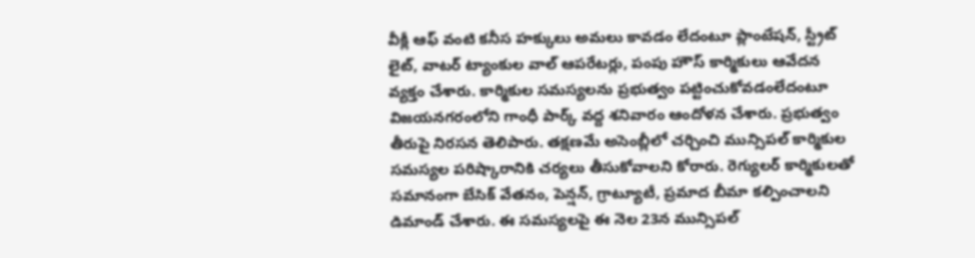వీక్లీ ఆఫ్‌ వంటి కనీస హక్కులు అమలు కావడం లేదంటూ ప్లాంటేషన్‌, స్ట్రీట్‌ లైట్‌, వాటర్‌ ట్యాంకుల వాల్‌ ఆపరేటర్లు, పంపు హౌస్‌ కార్మికులు ఆవేదన వ్యక్తం చేశారు. కార్మికుల సమస్యలను ప్రభుత్వం పట్టించుకోవడంలేదంటూ విజయనగరంలోని గాంధీ పార్క్‌ వద్ద శనివారం ఆందోళన చేశారు. ప్రభుత్వం తీరుపై నిరసన తెలిపారు. తక్షణమే అసెంబ్లీలో చర్చించి మున్సిపల్‌ కార్మికుల సమస్యల పరిష్కారానికి చర్యలు తీసుకోవాలని కోరారు. రెగ్యులర్‌ కార్మికులతో సమానంగా బేసిక్‌ వేతనం, పెన్షన్‌, గ్రాట్యూటీ, ప్రమాద బీమా కల్పించాలని డిమాండ్‌ చేశారు. ఈ సమస్యలపై ఈ నెల 23న మున్సిపల్‌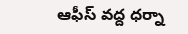ఆఫీస్‌ వద్ద ధర్నా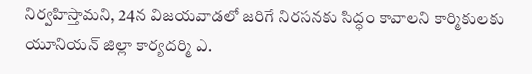నిర్వహిస్తామని, 24న విజయవాడలో జరిగే నిరసనకు సిద్ధం కావాలని కార్మికులకు యూనియన్‌ జిల్లా కార్యదర్మి ఎ.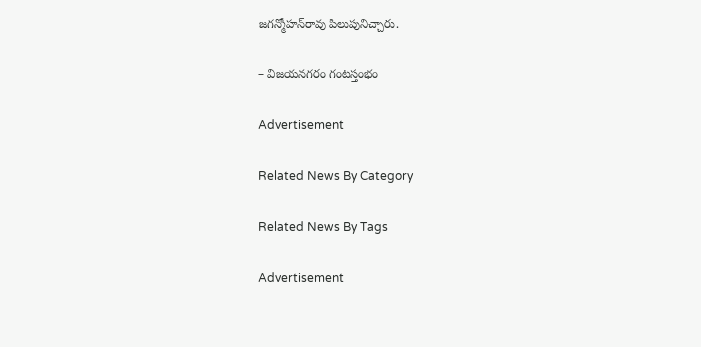జగన్మోహన్‌రావు పిలుపునిచ్చారు.

– విజయనగరం గంటస్తంభం

Advertisement

Related News By Category

Related News By Tags

Advertisement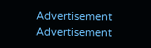Advertisement
Advertisement